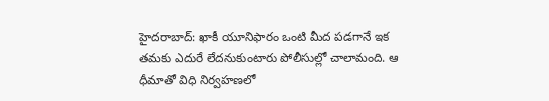హైదరాబాద్: ఖాకీ యూనిఫారం ఒంటి మీద పడగానే ఇక తమకు ఎదురే లేదనుకుంటారు పోలీసుల్లో చాలామంది. ఆ ధీమాతో విధి నిర్వహణలో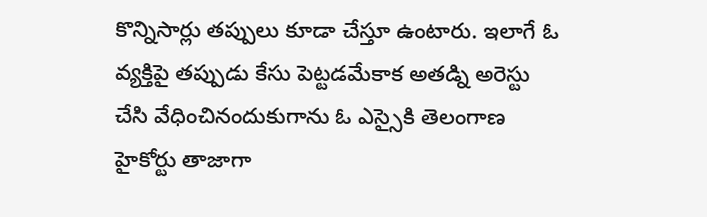కొన్నిసార్లు తప్పులు కూడా చేస్తూ ఉంటారు. ఇలాగే ఓ వ్యక్తిపై తప్పుడు కేసు పెట్టడమేకాక అతడ్ని అరెస్టు చేసి వేధించినందుకుగాను ఓ ఎస్సైకి తెలంగాణ హైకోర్టు తాజాగా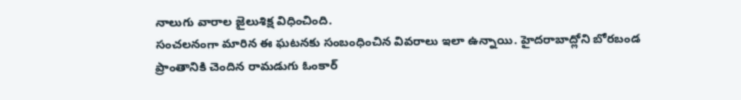నాలుగు వారాల జైలుశిక్ష విధించింది.
సంచలనంగా మారిన ఈ ఘటనకు సంబంధించిన వివరాలు ఇలా ఉన్నాయి. హైదరాబాద్లోని బోరబండ ప్రాంతానికి చెందిన రామడుగు ఓంకార్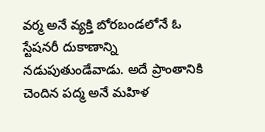వర్మ అనే వ్యక్తి బోరబండలోనే ఓ స్టేషనరీ దుకాణాన్ని నడుపుతుండేవాడు. అదే ప్రాంతానికి చెందిన పద్మ అనే మహిళ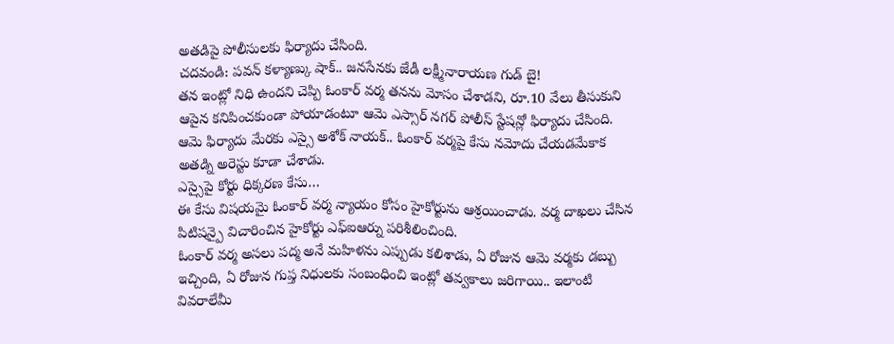అతడిపై పోలీసులకు ఫిర్యాదు చేసింది.
చదవండి: పవన్ కళ్యాణ్కు షాక్.. జనసేనకు జేడీ లక్ష్మీనారాయణ గుడ్ బై!
తన ఇంట్లో నిధి ఉందని చెప్పి ఓంకార్ వర్మ తనను మోసం చేశాడని, రూ.10 వేలు తీసుకుని ఆపైన కనిపించకుండా పోయాడంటూ ఆమె ఎస్సార్ నగర్ పోలీస్ స్టేషన్లో ఫిర్యాదు చేసింది. ఆమె ఫిర్యాదు మేరకు ఎస్సై అశోక్ నాయక్.. ఓంకార్ వర్మపై కేసు నమోదు చేయడమేకాక అతడ్ని అరెస్టు కూడా చేశాడు.
ఎస్సైపై కోర్టు ధిక్కరణ కేసు…
ఈ కేసు విషయమై ఓంకార్ వర్మ న్యాయం కోసం హైకోర్టును ఆశ్రయించాడు. వర్మ దాఖలు చేసిన పిటిషన్పై విచారించిన హైకోర్టు ఎఫ్ఐఆర్ను పరిశీలించింది.
ఓంకార్ వర్మ అసలు పద్మ అనే మహిళను ఎప్పుడు కలిశాడు, ఏ రోజున ఆమె వర్మకు డబ్బు ఇచ్చింది, ఏ రోజున గుప్త నిధులకు సంబంధించి ఇంట్లో తవ్వకాలు జరిగాయి.. ఇలాంటి వివరాలేమీ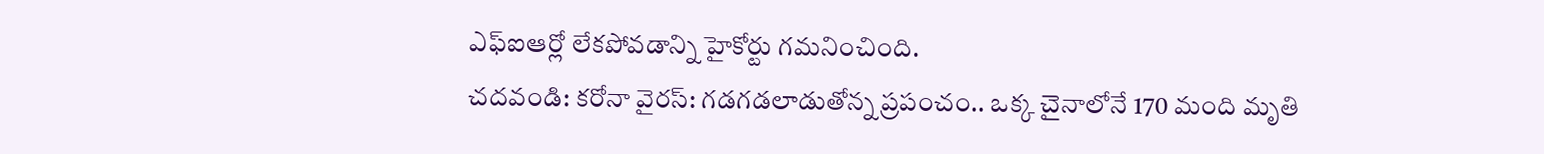ఎఫ్ఐఆర్లో లేకపోవడాన్ని హైకోర్టు గమనించింది.
చదవండి: కరోనా వైరస్: గడగడలాడుతోన్న ప్రపంచం.. ఒక్క చైనాలోనే 170 మంది మృతి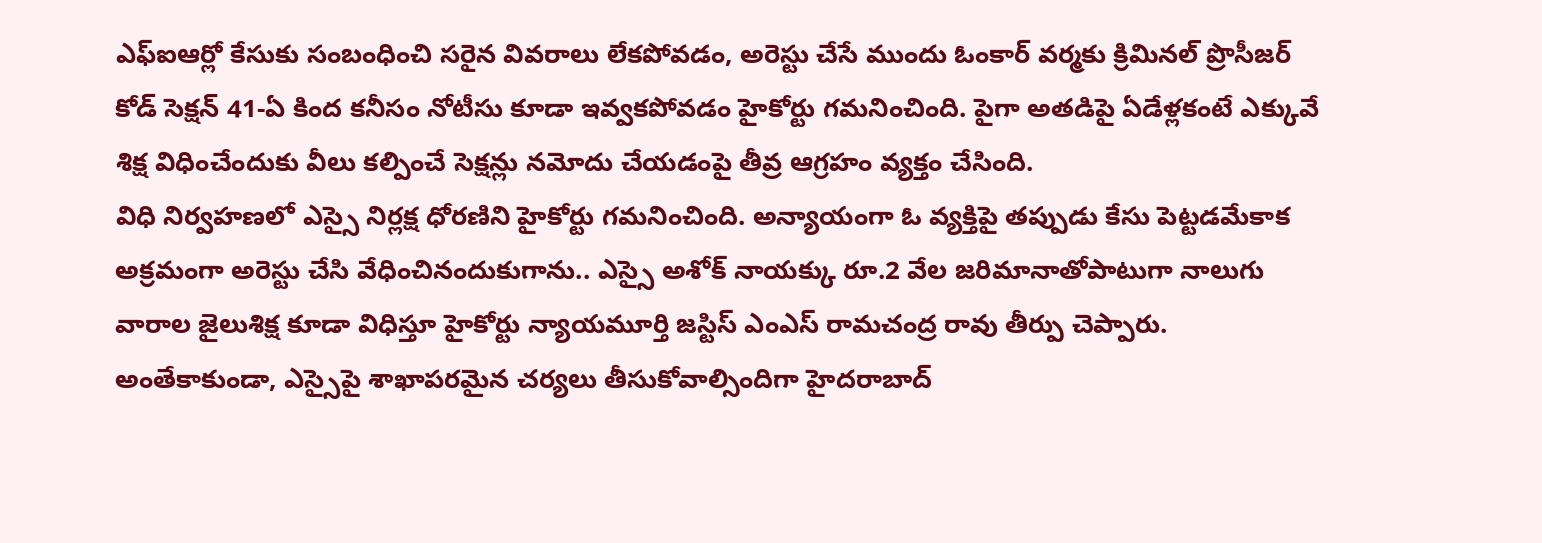ఎఫ్ఐఆర్లో కేసుకు సంబంధించి సరైన వివరాలు లేకపోవడం, అరెస్టు చేసే ముందు ఓంకార్ వర్మకు క్రిమినల్ ప్రొసీజర్ కోడ్ సెక్షన్ 41-ఏ కింద కనీసం నోటీసు కూడా ఇవ్వకపోవడం హైకోర్టు గమనించింది. పైగా అతడిపై ఏడేళ్లకంటే ఎక్కువే శిక్ష విధించేందుకు వీలు కల్పించే సెక్షన్లు నమోదు చేయడంపై తీవ్ర ఆగ్రహం వ్యక్తం చేసింది.
విధి నిర్వహణలో ఎస్సై నిర్లక్ష ధోరణిని హైకోర్టు గమనించింది. అన్యాయంగా ఓ వ్యక్తిపై తప్పుడు కేసు పెట్టడమేకాక అక్రమంగా అరెస్టు చేసి వేధించినందుకుగాను.. ఎస్సై అశోక్ నాయక్కు రూ.2 వేల జరిమానాతోపాటుగా నాలుగు వారాల జైలుశిక్ష కూడా విధిస్తూ హైకోర్టు న్యాయమూర్తి జస్టిస్ ఎంఎస్ రామచంద్ర రావు తీర్పు చెప్పారు.
అంతేకాకుండా, ఎస్సైపై శాఖాపరమైన చర్యలు తీసుకోవాల్సిందిగా హైదరాబాద్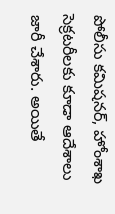పోలీసు కమిషనర్, హోంశాఖ సెక్రటరీలకు కూడా ఆదేశాలు జారీ చేశారు. అయితే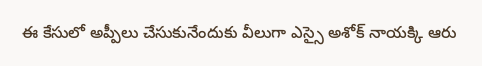ఈ కేసులో అప్పీలు చేసుకునేందుకు వీలుగా ఎస్సై అశోక్ నాయక్కి ఆరు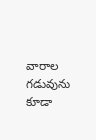వారాల గడువును కూడా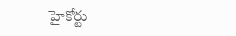హైకోర్టు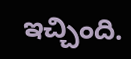ఇచ్చింది.